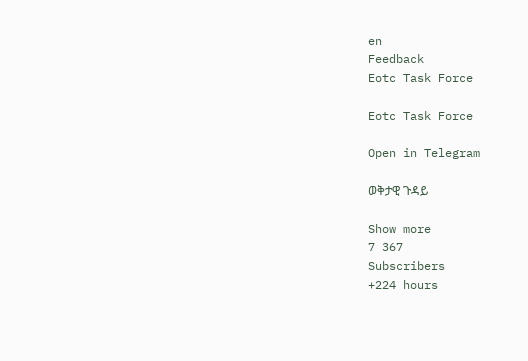en
Feedback
Eotc Task Force

Eotc Task Force

Open in Telegram

ወቅታዊ ጉዳይ

Show more
7 367
Subscribers
+224 hours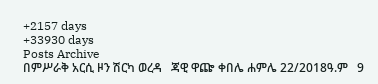+2157 days
+33930 days
Posts Archive
በምሥራቅ አርሲ ዞን ሽርካ ወረዳ   ጃዊ ዋጬ ቀበሌ ሐምሌ 22/2018ዓ.ም   9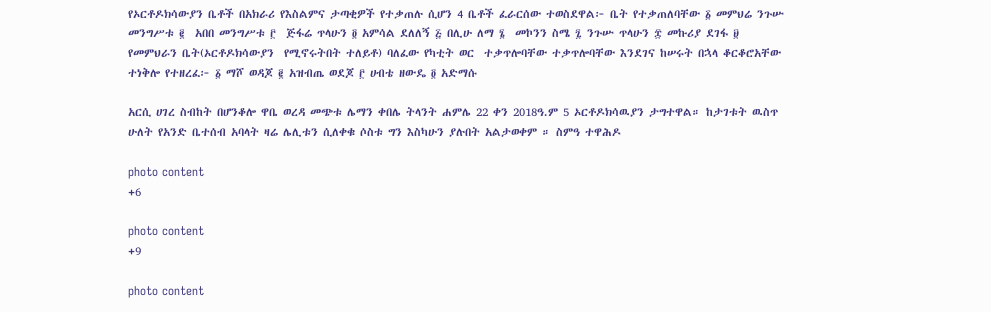የኦርቶዶክሳውያን ቤቶች በአክራሪ የእስልምና ታጣቂዎች የተቃጠሉ ሲሆን 4 ቤቶች ፈራርሰው ተወስደዋል፦ ቤት የተቃጠለባቸው ፩ መምህሬ ንጉሡ መንግሥቱ ፪  አበበ መንግሥቱ ፫  ጅፋሬ ጥላሁን ፬ አምሳል ደለለኝ ፭ በሊሁ ለማ ፮  መኮንን ስሜ ፯ ንጉሡ ጥላሁን ፰ መኩሪያ ደገፋ ፱  የመምህራን ቤት(ኦርቶዶክሳውያን  የሚኖሩትበት ተለይቶ) ባለፈው የካቲት ወር  ተቃጥሎባቸው ተቃጥሎባቸው እንደገና ከሠሩት በኋላ ቆርቆሮአቸው ተነቅሎ የተዘረፈ፦ ፩ ማሾ ወዳጆ ፪ አዝብጤ ወደጆ ፫ ሀብቴ ዘውዴ ፬ አድማሱ

አርሲ ሀገረ ስብከት በሆንቆሎ ዋቤ ወረዳ መጭቱ ሌማን ቀበሌ ትላንት ሐምሌ 22 ቀን 2018ዓ.ም 5 ኦርቶዶክሳዉያን ታግተዋል። ከታገቱት ዉስጥ ሁለት የአንድ ቤተሰብ አባላት ዛሬ ሌሊቱን ሲለቀቁ ሶስቱ ግን እስካሁን ያሉበት አልታወቀም ። ስምዓ ተዋሕዶ

photo content
+6

photo content
+9

photo content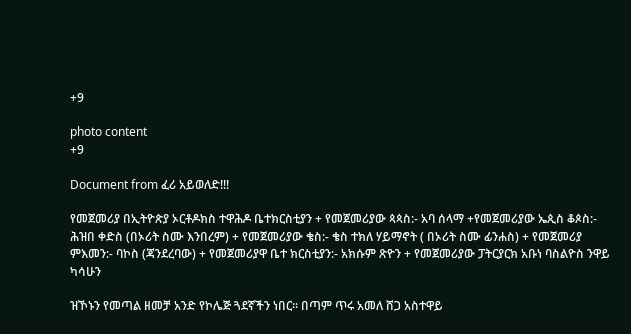+9

photo content
+9

Document from ፈሪ አይወለድ!!!

የመጀመሪያ በኢትዮጵያ ኦርቶዶክስ ተዋሕዶ ቤተክርስቲያን + የመጀመሪያው ጳጳስ:- አባ ሰላማ +የመጀመሪያው ኤጲስ ቆጶስ:- ሕዝበ ቀድስ (በኦሪት ስሙ እንበረም) + የመጀመሪያው ቄስ:- ቄስ ተክለ ሃይማኖት ( በኦሪት ስሙ ፊንሐስ) + የመጀመሪያ ምእመን:- ባኮስ (ጃንደረባው) + የመጀመሪያዋ ቤተ ክርስቲያን:- አክሱም ጽዮን + የመጀመሪያው ፓትርያርክ አቡነ ባስልዮስ ንዋይ ካሳሁን

ዝኾኑን የመጣል ዘመቻ አንድ የኮሌጅ ጓደኛችን ነበር። በጣም ጥሩ አመለ ሸጋ አስተዋይ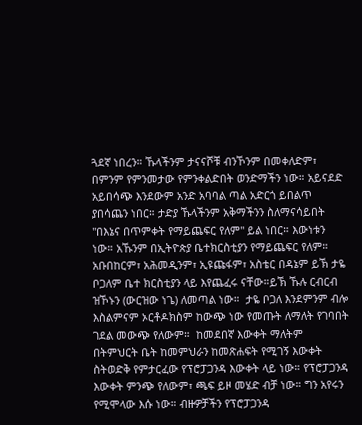ጓደኛ ነበረን። ኹላችንም ታናናሾቹ ብንኾንም በመቀለድም፣ በምንም የምንመታው የምንቀልድበት ወንድማችን ነው። አይናደድ አይበሳጭ እንደውም አንድ አባባል ጣል አድርጎ ይበልጥ ያበሳጨን ነበር። ታድያ ኹላችንም አቅማችንን ስለማናሳይበት "በእኔና በጥምቀት የማይጨፍር የለም" ይል ነበር። እውነቱን ነው። አኹንም በኢትዮጵያ ቤተክርስቲያን የማይጨፍር የለም። አቡበከርም፣ አሕመዲንም፣ ኢዩጩፋም፣ አስቴር በዳኔም ይኽ ታዬ ቦጋለም ቤተ ክርስቲያን ላይ እየጨፈሩ ናቸው።ይኽ ኹሉ ርብርብ ዝኾኑን (ውርዝው ነጌ) ለመጣል ነው።  ታዬ ቦጋለ እንደምንም ብሎ እስልምናም ኦርቶዶክስም ከውጭ ነው የመጡት ለማለት የገባበት ገደል መውጭ የለውም።  ከመደበኛ እውቀት ማለትም በትምህርት ቤት ከመምህራን ከመጽሐፍት የሚገኝ እውቀት ስትወድቅ የምታርፈው የፕሮፓጋንዳ እውቀት ላይ ነው። የፕሮፓጋንዳ እውቀት ምንጭ የለውም፣ ጫፍ ይዞ መሄድ ብቻ ነው። ግን አየሩን የሚሞላው እሱ ነው። ብዙዎቻችን የፕሮፓጋንዳ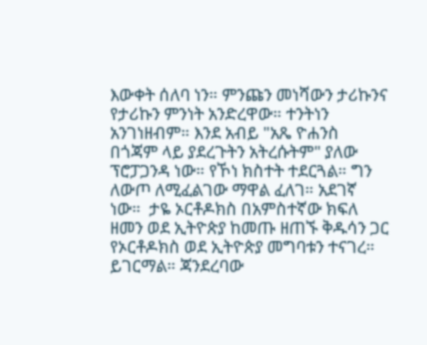እውቀት ሰለባ ነን። ምንጩን መነሻውን ታሪኩንና የታሪኩን ምንነት አንድረዋው። ተንትነን አንገነዘብም። እንደ አብይ "አጼ ዮሐንስ በጎጃም ላይ ያደረጉትን አትረሱትም" ያለው ፕሮፓጋንዳ ነው። የኾነ ክስተት ተደርጓል። ግን ለውጦ ለሚፈልገው ማዋል ፈለገ። አደገኛ ነው።  ታዬ ኦርቶዶክስ በአምስተኛው ክፍለ ዘመን ወደ ኢትዮጵያ ከመጡ ዘጠኙ ቅዱሳን ጋር የኦርቶዶክስ ወደ ኢትዮጵያ መግባቱን ተናገረ። ይገርማል። ጃንደረባው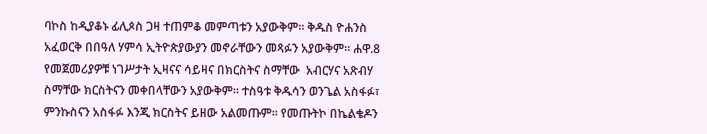ባኮስ ከዲያቆኑ ፊሊጶስ ጋዛ ተጠምቆ መምጣቱን አያውቅም። ቅዱስ ዮሐንስ አፈወርቅ በበዓለ ሃምሳ ኢትዮጵያውያን መኖራቸውን መጻፉን አያውቅም። ሐዋ.8 የመጀመሪያዎቹ ነገሥታት ኢዛናና ሳይዛና በክርስትና ስማቸው  አብርሃና አጽብሃ ስማቸው ክርስትናን መቀበላቸውን አያውቅም። ተስዓቱ ቅዱሳን ወንጌል አስፋፉ፣ ምንኩስናን አስፋፉ እንጂ ክርስትና ይዘው አልመጡም። የመጡትኮ በኬልቄዶን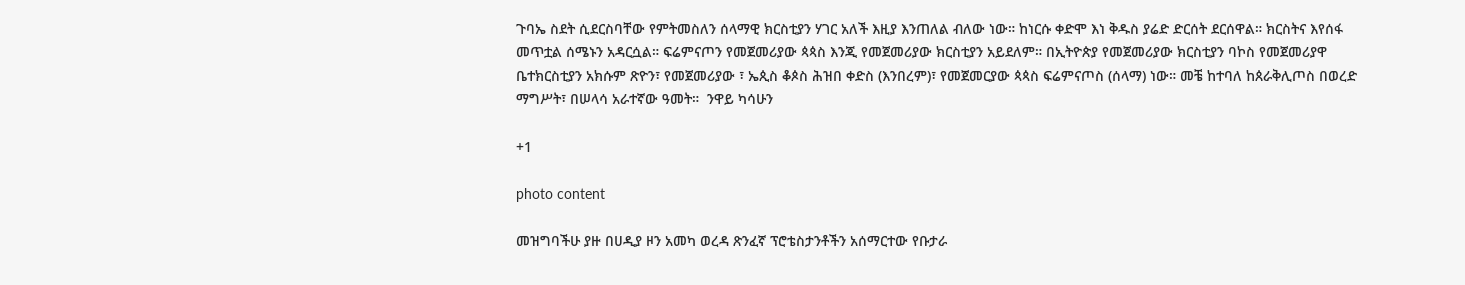ጉባኤ ስደት ሲደርስባቸው የምትመስለን ሰላማዊ ክርስቲያን ሃገር አለች እዚያ እንጠለል ብለው ነው። ከነርሱ ቀድሞ እነ ቅዱስ ያሬድ ድርሰት ደርሰዋል። ክርስትና እየሰፋ መጥቷል ሰሜኑን አዳርሷል። ፍሬምናጦን የመጀመሪያው ጳጳስ እንጂ የመጀመሪያው ክርስቲያን አይደለም። በኢትዮጵያ የመጀመሪያው ክርስቲያን ባኮስ የመጀመሪያዋ ቤተክርስቲያን አክሱም ጽዮን፣ የመጀመሪያው ፣ ኤጲስ ቆጶስ ሕዝበ ቀድስ (እንበረም)፣ የመጀመርያው ጳጳስ ፍሬምናጦስ (ሰላማ) ነው። መቼ ከተባለ ከጰራቅሊጦስ በወረድ ማግሥት፣ በሠላሳ አራተኛው ዓመት።  ንዋይ ካሳሁን

+1

photo content

መዝግባችሁ ያዙ በሀዲያ ዞን አመካ ወረዳ ጽንፈኛ ፕሮቴስታንቶችን አሰማርተው የቡታራ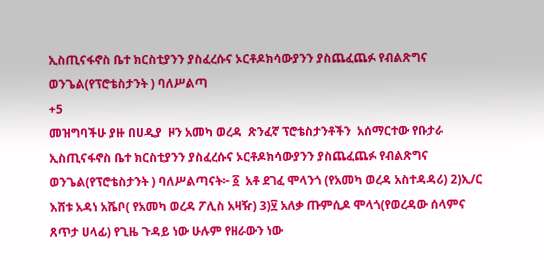ኢስጢናፋኖስ ቤተ ክርስቲያንን ያስፈረሱና ኦርቶዶክሳውያንን ያስጨፈጨፉ የብልጽግና ወንጌል(የፕሮቴስታንት ) ባለሥልጣ
+5
መዝግባችሁ ያዙ በሀዲያ  ዞን አመካ ወረዳ  ጽንፈኛ ፕሮቴስታንቶችን  አሰማርተው የቡታራ ኢስጢናፋኖስ ቤተ ክርስቲያንን ያስፈረሱና ኦርቶዶክሳውያንን ያስጨፈጨፉ የብልጽግና ወንጌል(የፕሮቴስታንት ) ባለሥልጣናት፦ ፩  አቶ ደገፈ ሞላንጎ (የአመካ ወረዳ አስተዳዳሪ) 2)ኢ/ር እሸቱ አዳነ አሼቦ( የአመካ ወረዳ ፖሊስ አዛዥ) 3)፶ አለቃ ጡምሲዶ ሞላጎ(የወረዳው ሰላምና ጸጥታ ሀላፊ) የጊዜ ጉዳይ ነው ሁሉም የዘራውን ነው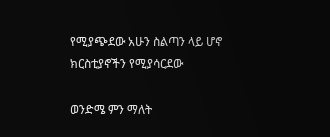የሚያጭደው አሁን ስልጣን ላይ ሆኖ ክርስቲያኖችን የሚያሳርደው

ወንድሜ ምን ማለት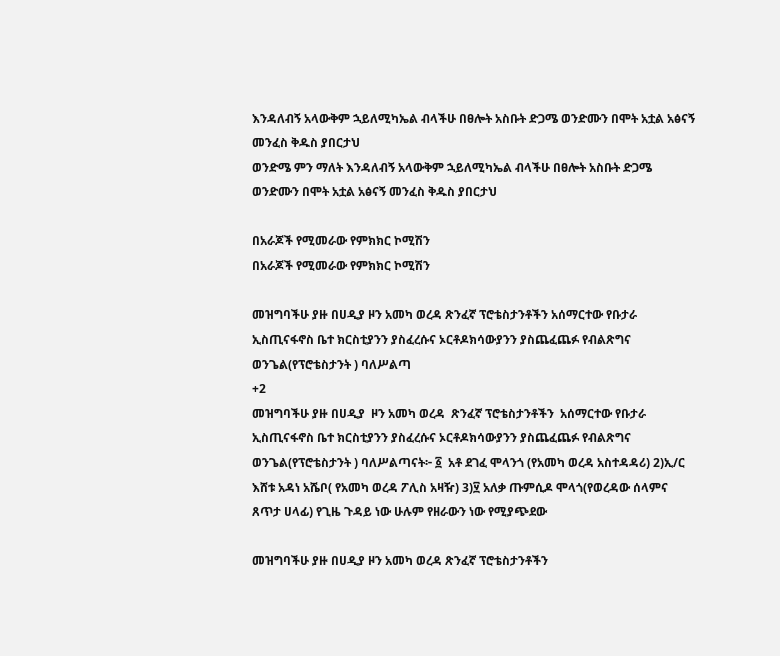እንዳለብኝ አላውቅም ኋይለሚካኤል ብላችሁ በፀሎት አስቡት ድጋሜ ወንድሙን በሞት አቷል አፅናኝ መንፈስ ቅዱስ ያበርታህ
ወንድሜ ምን ማለት እንዳለብኝ አላውቅም ኋይለሚካኤል ብላችሁ በፀሎት አስቡት ድጋሜ ወንድሙን በሞት አቷል አፅናኝ መንፈስ ቅዱስ ያበርታህ

በአራጆች የሚመራው የምክክር ኮሚሽን
በአራጆች የሚመራው የምክክር ኮሚሽን

መዝግባችሁ ያዙ በሀዲያ ዞን አመካ ወረዳ ጽንፈኛ ፕሮቴስታንቶችን አሰማርተው የቡታራ ኢስጢናፋኖስ ቤተ ክርስቲያንን ያስፈረሱና ኦርቶዶክሳውያንን ያስጨፈጨፉ የብልጽግና ወንጌል(የፕሮቴስታንት ) ባለሥልጣ
+2
መዝግባችሁ ያዙ በሀዲያ  ዞን አመካ ወረዳ  ጽንፈኛ ፕሮቴስታንቶችን  አሰማርተው የቡታራ ኢስጢናፋኖስ ቤተ ክርስቲያንን ያስፈረሱና ኦርቶዶክሳውያንን ያስጨፈጨፉ የብልጽግና ወንጌል(የፕሮቴስታንት ) ባለሥልጣናት፦ ፩  አቶ ደገፈ ሞላንጎ (የአመካ ወረዳ አስተዳዳሪ) 2)ኢ/ር እሸቱ አዳነ አሼቦ( የአመካ ወረዳ ፖሊስ አዛዥ) 3)፶ አለቃ ጡምሲዶ ሞላጎ(የወረዳው ሰላምና ጸጥታ ሀላፊ) የጊዜ ጉዳይ ነው ሁሉም የዘራውን ነው የሚያጭደው

መዝግባችሁ ያዙ በሀዲያ ዞን አመካ ወረዳ ጽንፈኛ ፕሮቴስታንቶችን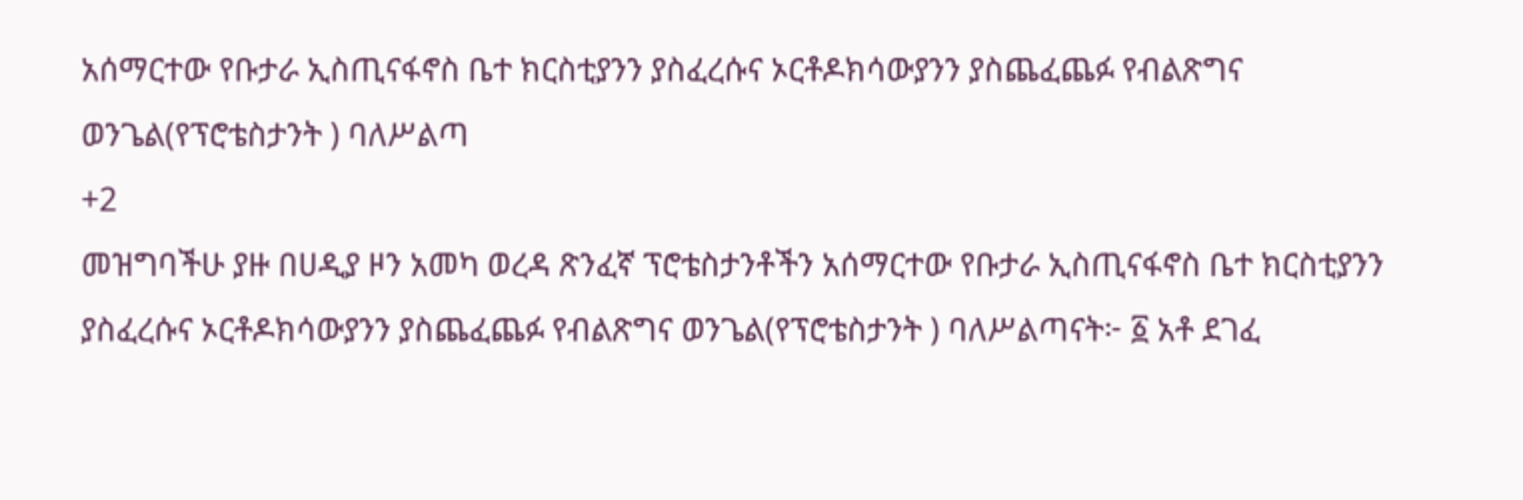አሰማርተው የቡታራ ኢስጢናፋኖስ ቤተ ክርስቲያንን ያስፈረሱና ኦርቶዶክሳውያንን ያስጨፈጨፉ የብልጽግና ወንጌል(የፕሮቴስታንት ) ባለሥልጣ
+2
መዝግባችሁ ያዙ በሀዲያ ዞን አመካ ወረዳ ጽንፈኛ ፕሮቴስታንቶችን አሰማርተው የቡታራ ኢስጢናፋኖስ ቤተ ክርስቲያንን ያስፈረሱና ኦርቶዶክሳውያንን ያስጨፈጨፉ የብልጽግና ወንጌል(የፕሮቴስታንት ) ባለሥልጣናት፦ ፩ አቶ ደገፈ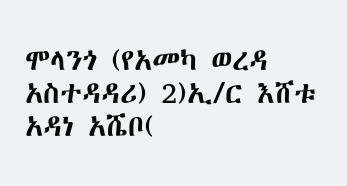ሞላንጎ (የአመካ ወረዳ አስተዳዳሪ) 2)ኢ/ር እሸቱ አዳነ አሼቦ(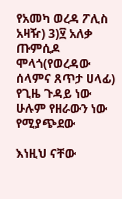የአመካ ወረዳ ፖሊስ አዛዥ) 3)፶ አለቃ ጡምሲዶ ሞላጎ(የወረዳው ሰላምና ጸጥታ ሀላፊ) የጊዜ ጉዳይ ነው ሁሉም የዘራውን ነው የሚያጭደው

እነዚህ ናቸው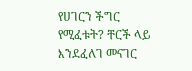የሀገርን ችግር የሚፈቱት? ቸርች ላይ እንደፈለገ መናገር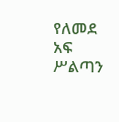የለመደ አፍ ሥልጣን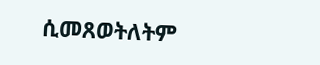ሲመጸወትለትም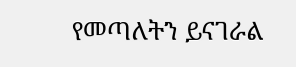የመጣለትን ይናገራል